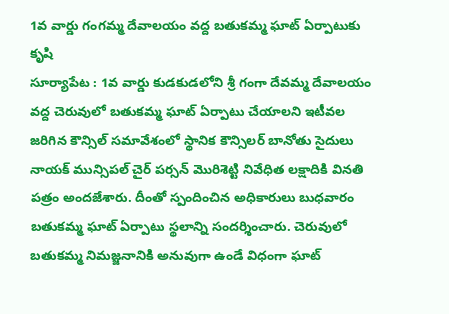1వ వార్డు గంగమ్మ దేవాలయం వద్ద బతుకమ్మ ఘాట్ ఏర్పాటుకు కృషి
సూర్యాపేట : 1వ వార్డు కుడకుడలోని శ్రీ గంగా దేవమ్మ దేవాలయం వద్ద చెరువులో బతుకమ్మ ఘాట్ ఏర్పాటు చేయాలని ఇటీవల జరిగిన కౌన్సిల్ సమావేశంలో స్థానిక కౌన్సిలర్ బానోతు సైదులు నాయక్ మున్సిపల్ చైర్ పర్సన్ మొరిశెట్టి నివేధిత లక్షాదికి వినతి పత్రం అందజేశారు. దీంతో స్పందించిన అధికారులు బుధవారం బతుకమ్మ ఘాట్ ఏర్పాటు స్థలాన్ని సందర్శించారు. చెరువులో బతుకమ్మ నిమజ్జనానికి అనువుగా ఉండే విధంగా ఘాట్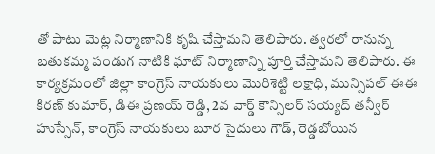తో పాటు మెట్ల నిర్మాణానికి కృషి చేస్తామని తెలిపారు. త్వరలో రానున్న బతుకమ్మ పండుగ నాటికి ఘాట్ నిర్మాణాన్ని పూర్తి చేస్తామని తెలిపారు. ఈ కార్యక్రమంలో జిల్లా కాంగ్రెస్ నాయకులు మొరిశెట్టి లక్షాధి, మున్సిపల్ ఈఈ కిరణ్ కుమార్, డిఈ ప్రణయ్ రెడ్డి, 2వ వార్డ్ కౌన్సిలర్ సయ్యద్ తన్వీర్ హుస్సేన్, కాంగ్రెస్ నాయకులు బూర సైదులు గౌడ్, రెడ్డబోయిన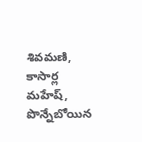శివమణి, కాసార్ల మహేష్, పొన్నేబోయిన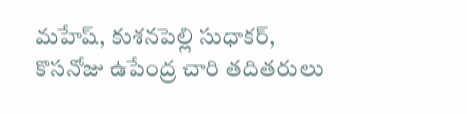మహేష్, కుశనపెల్లి సుధాకర్, కొసనోజు ఉపేంద్ర చారి తదితరులు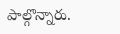పాల్గొన్నారు.